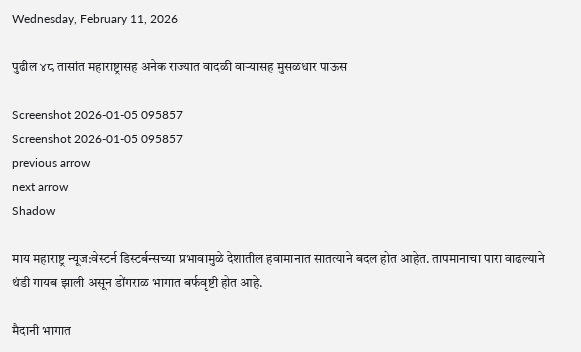Wednesday, February 11, 2026

पुढील ४८ तासांत महाराष्ट्रासह अनेक राज्यात वादळी वाऱ्यासह मुसळधार पाऊस

Screenshot 2026-01-05 095857
Screenshot 2026-01-05 095857
previous arrow
next arrow
Shadow

माय महाराष्ट्र न्यूज:वेस्टर्न डिस्टर्बन्सच्या प्रभावामुळे देशातील हवामानात सातत्याने बदल होत आहेत. तापमानाचा पारा वाढल्याने थंडी गायब झाली असून डोंगराळ भागात बर्फवृष्टी होत आहे.

मैदानी भागात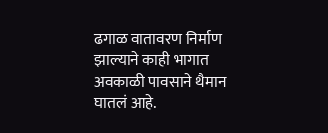ढगाळ वातावरण निर्माण झाल्याने काही भागात अवकाळी पावसाने थैमान घातलं आहे.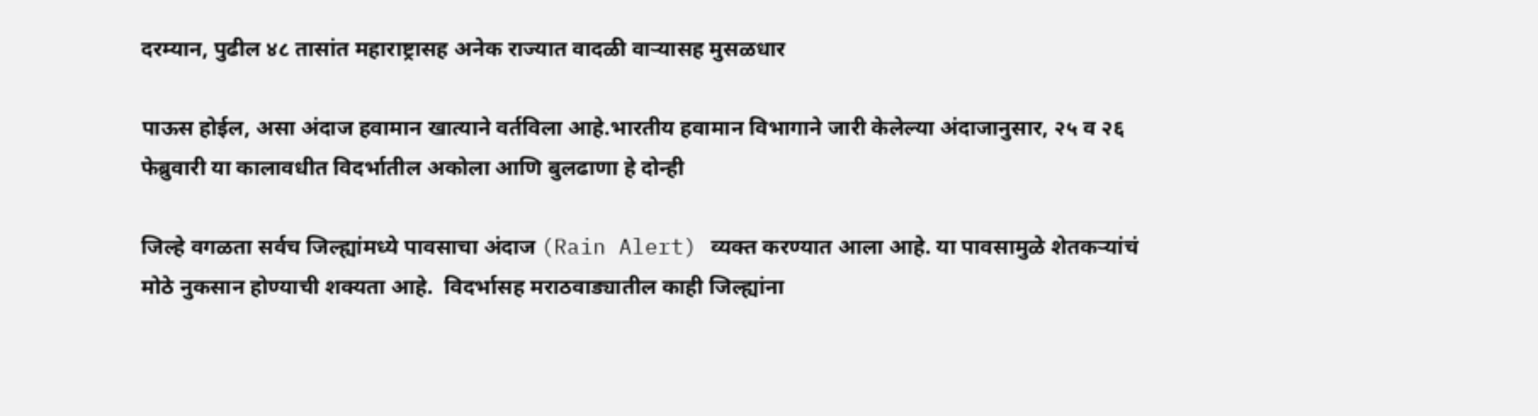दरम्यान, पुढील ४८ तासांत महाराष्ट्रासह अनेक राज्यात वादळी वाऱ्यासह मुसळधार

पाऊस होईल, असा अंदाज हवामान खात्याने वर्तविला आहे.भारतीय हवामान विभागाने जारी केलेल्या अंदाजानुसार, २५ व २६ फेब्रुवारी या कालावधीत विदर्भातील अकोला आणि बुलढाणा हे दोन्ही

जिल्हे वगळता सर्वच जिल्ह्यांमध्ये पावसाचा अंदाज (Rain Alert) व्यक्त करण्यात आला आहे. या पावसामुळे शेतकऱ्यांचं मोठे नुकसान होण्याची शक्यता आहे.  विदर्भासह मराठवाड्यातील काही जिल्ह्यांना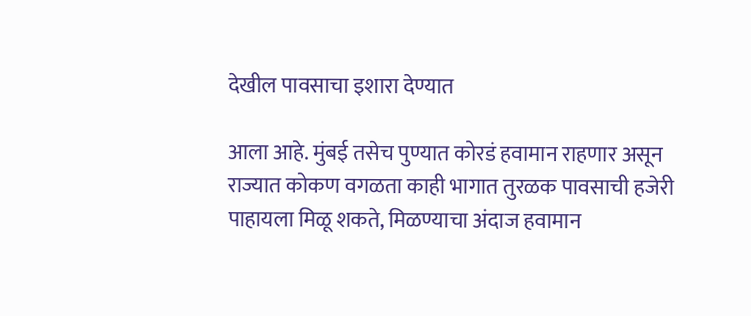देखील पावसाचा इशारा देण्यात

आला आहे. मुंबई तसेच पुण्यात कोरडं हवामान राहणार असून राज्यात कोकण वगळता काही भागात तुरळक पावसाची हजेरी पाहायला मिळू शकते, मिळण्याचा अंदाज हवामान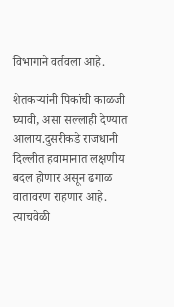विभागाने वर्तवला आहे.

शेतकऱ्यांनी पिकांची काळजी घ्यावी, असा सल्लाही देण्यात आलाय.दुसरीकडे राजधानी दिल्लीत हवामानात लक्षणीय बदल होणार असून ढगाळ वातावरण राहणार आहे. त्याचवेळी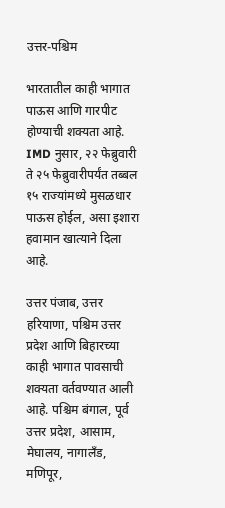उत्तर-पश्चिम

भारतातील काही भागात पाऊस आणि गारपीट होण्याची शक्यता आहे. IMD नुसार, २२ फेब्रुवारी ते २५ फेब्रुवारीपर्यंत तब्बल १५ राज्यांमध्ये मुसळधार पाऊस होईल, असा इशारा हवामान खात्याने दिला आहे.

उत्तर पंजाब, उत्तर हरियाणा, पश्चिम उत्तर प्रदेश आणि बिहारच्या काही भागात पावसाची शक्यता वर्तवण्यात आली आहे. पश्चिम बंगाल, पूर्व उत्तर प्रदेश, आसाम, मेघालय, नागालँड, मणिपूर,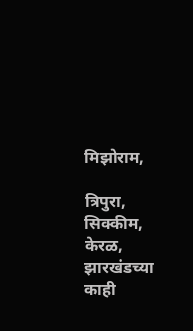मिझोराम,

त्रिपुरा, सिक्कीम, केरळ, झारखंडच्या काही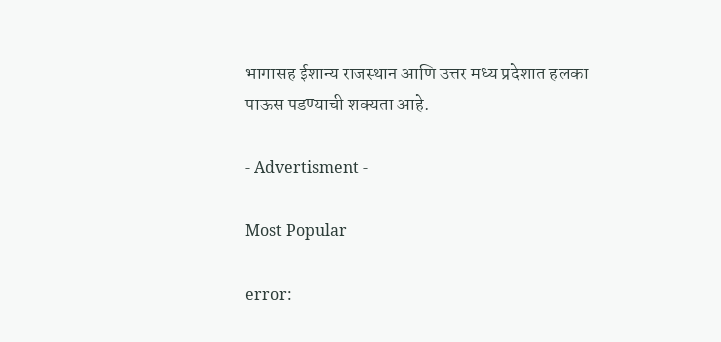भागासह ईशान्य राजस्थान आणि उत्तर मध्य प्रदेशात हलका पाऊस पडण्याची शक्यता आहे.

- Advertisment -

Most Popular

error: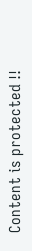Content is protected !!